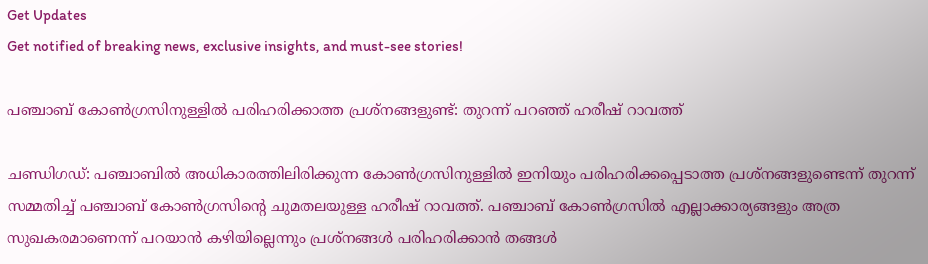Get Updates
Get notified of breaking news, exclusive insights, and must-see stories!

പഞ്ചാബ് കോൺഗ്രസിനുള്ളിൽ പരിഹരിക്കാത്ത പ്രശ്നങ്ങളുണ്ട്: തുറന്ന് പറഞ്ഞ് ഹരീഷ് റാവത്ത്

ചണ്ഡിഗഡ്: പഞ്ചാബിൽ അധികാരത്തിലിരിക്കുന്ന കോൺഗ്രസിനുള്ളിൽ ഇനിയും പരിഹരിക്കപ്പെടാത്ത പ്രശ്നങ്ങളുണ്ടെന്ന് തുറന്ന് സമ്മതിച്ച് പഞ്ചാബ് കോൺഗ്രസിന്റെ ചുമതലയുള്ള ഹരീഷ് റാവത്ത്. പഞ്ചാബ് കോൺഗ്രസിൽ എല്ലാക്കാര്യങ്ങളും അത്ര സുഖകരമാണെന്ന് പറയാൻ കഴിയില്ലെന്നും പ്രശ്നങ്ങൾ പരിഹരിക്കാൻ തങ്ങൾ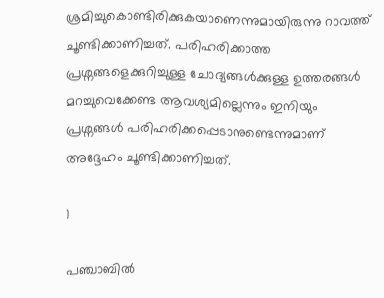ശ്രമിച്ചുകൊണ്ടിരിക്കുകയാണെന്നുമായിരുന്നു റാവത്ത് ചൂണ്ടിക്കാണിച്ചത്. പരിഹരിക്കാത്ത പ്രശ്നങ്ങളെക്കുറിച്ചുള്ള ചോദ്യങ്ങൾക്കുള്ള ഉത്തരങ്ങൾ മറച്ചുവെക്കേണ്ട ആവശ്യമില്ലെന്നും ഇനിയും പ്രശ്നങ്ങൾ പരിഹരിക്കപ്പെടാനുണ്ടെന്നുമാണ് അദ്ദേഹം ചൂണ്ടിക്കാണിച്ചത്.

1

പഞ്ചാബിൽ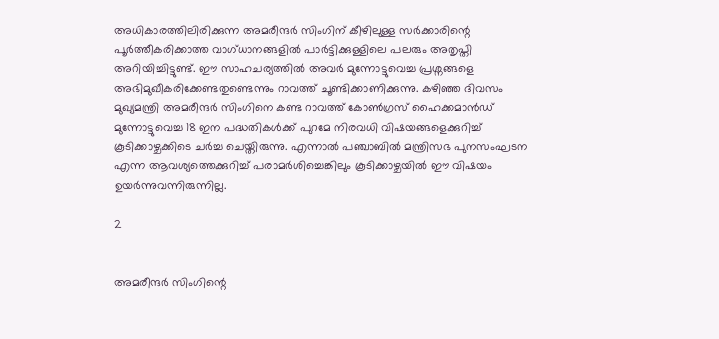അധികാരത്തിലിരിക്കുന്ന അമരീന്ദർ സിംഗിന് കീഴിലുള്ള സർക്കാരിന്റെ പൂർത്തീകരിക്കാത്ത വാഗ്ധാനങ്ങളിൽ പാർട്ടിക്കുള്ളിലെ പലരും അതൃപ്തി അറിയിച്ചിട്ടുണ്ട്. ഈ സാഹചര്യത്തിൽ അവർ മുന്നോട്ടുവെച്ച പ്രശ്നങ്ങളെ അഭിമുഖീകരിക്കേണ്ടതുണ്ടെന്നും റാവത്ത് ചൂണ്ടിക്കാണിക്കുന്നു. കഴിഞ്ഞ ദിവസം മുഖ്യമന്ത്രി അമരീന്ദർ സിംഗിനെ കണ്ട റാവത്ത് കോൺഗ്രസ് ഹൈക്കമാൻഡ് മുന്നോട്ടുവെച്ച 18 ഇന പദ്ധതികൾക്ക് പുറമേ നിരവധി വിഷയങ്ങളെക്കുറിച്ച് കൂടിക്കാഴ്ചക്കിടെ ചർച്ച ചെയ്തിരുന്നു. എന്നാൽ പഞ്ചാബിൽ മന്ത്രിസഭ പുനസംഘടന എന്ന ആവശ്യത്തെക്കുറിച്ച് പരാമർശിച്ചെങ്കിലും കൂടിക്കാഴ്ചയിൽ ഈ വിഷയം ഉയർന്നുവന്നിരുന്നില്ല.

2


അമരീന്ദർ സിംഗിന്റെ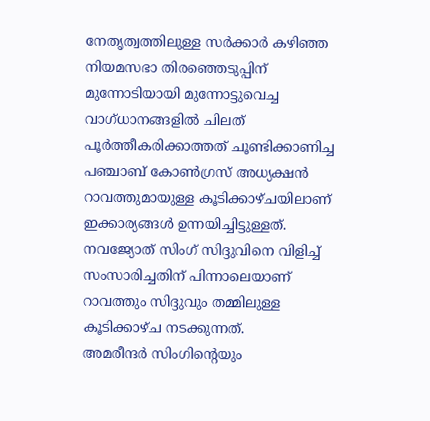നേതൃത്വത്തിലുള്ള സർക്കാർ കഴിഞ്ഞ നിയമസഭാ തിരഞ്ഞെടുപ്പിന് മുന്നോടിയായി മുന്നോട്ടുവെച്ച വാഗ്ധാനങ്ങളിൽ ചിലത് പൂർത്തീകരിക്കാത്തത് ചൂണ്ടിക്കാണിച്ച പഞ്ചാബ് കോൺഗ്രസ് അധ്യക്ഷൻ റാവത്തുമായുള്ള കൂടിക്കാഴ്ചയിലാണ് ഇക്കാര്യങ്ങൾ ഉന്നയിച്ചിട്ടുള്ളത്. നവജ്യോത് സിംഗ് സിദ്ദുവിനെ വിളിച്ച് സംസാരിച്ചതിന് പിന്നാലെയാണ് റാവത്തും സിദ്ദുവും തമ്മിലുള്ള കൂടിക്കാഴ്ച നടക്കുന്നത്.
അമരീന്ദർ സിംഗിന്റെയും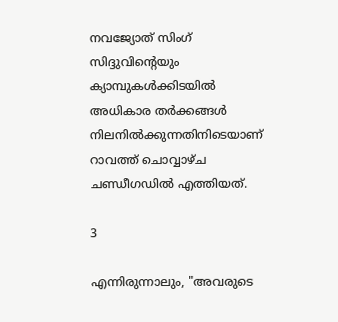നവജ്യോത് സിംഗ് സിദ്ദുവിന്റെയും ക്യാമ്പുകൾക്കിടയിൽ അധികാര തർക്കങ്ങൾ നിലനിൽക്കുന്നതിനിടെയാണ് റാവത്ത് ചൊവ്വാഴ്ച ചണ്ഡീഗഡിൽ എത്തിയത്.

3

എന്നിരുന്നാലും, "അവരുടെ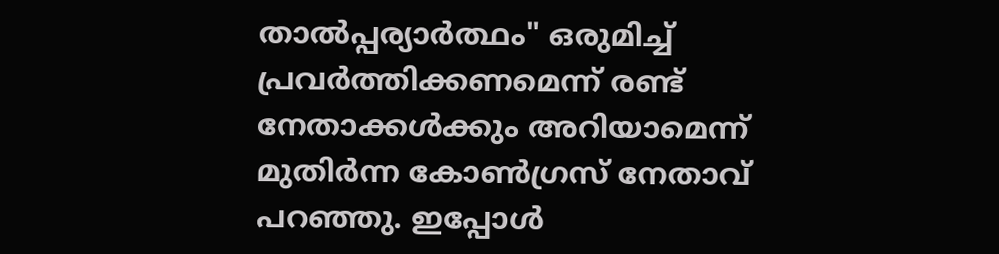താൽപ്പര്യാർത്ഥം" ഒരുമിച്ച് പ്രവർത്തിക്കണമെന്ന് രണ്ട് നേതാക്കൾക്കും അറിയാമെന്ന് മുതിർന്ന കോൺഗ്രസ് നേതാവ് പറഞ്ഞു. ഇപ്പോൾ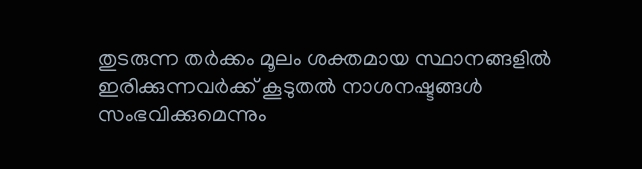തുടരുന്ന തർക്കം മൂലം ശക്തമായ സ്ഥാനങ്ങളിൽ ഇരിക്കുന്നവർക്ക് കൂടുതൽ നാശനഷ്ടങ്ങൾ സംഭവിക്കുമെന്നും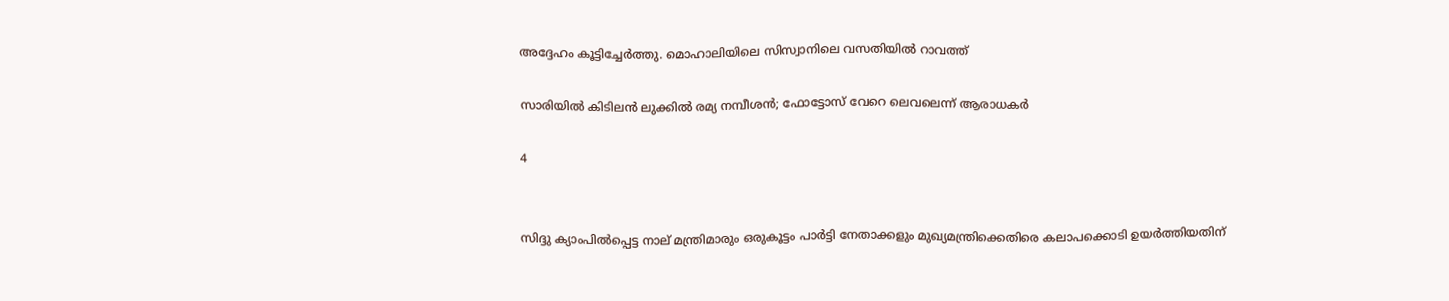അദ്ദേഹം കൂട്ടിച്ചേർത്തു. മൊഹാലിയിലെ സിസ്വാനിലെ വസതിയിൽ റാവത്ത്

സാരിയില്‍ കിടിലന്‍ ലുക്കില്‍ രമ്യ നമ്പീശന്‍; ഫോട്ടോസ് വേറെ ലെവലെന്ന് ആരാധകര്‍

4


സിദ്ദു ക്യാംപിൽപ്പെട്ട നാല് മന്ത്രിമാരും ഒരുകൂട്ടം പാർട്ടി നേതാക്കളും മുഖ്യമന്ത്രിക്കെതിരെ കലാപക്കൊടി ഉയർത്തിയതിന്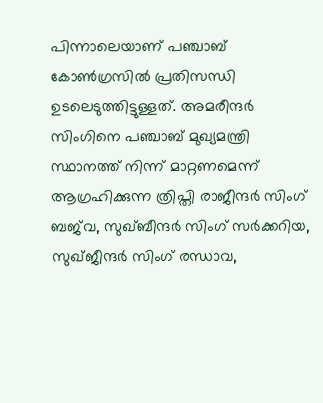പിന്നാലെയാണ് പഞ്ചാബ് കോൺഗ്രസിൽ പ്രതിസന്ധി ഉടലെടുത്തിട്ടുള്ളത്. അമരീന്ദർ സിംഗിനെ പഞ്ചാബ് മുഖ്യമന്ത്രി സ്ഥാനത്ത് നിന്ന് മാറ്റണമെന്ന് ആഗ്രഹിക്കുന്ന ത്രിപ്തി രാജീന്ദർ സിംഗ് ബജ്‌വ, സുഖ്ബീന്ദർ സിംഗ് സർക്കറിയ, സുഖ്ജീന്ദർ സിംഗ് രന്ധാവ,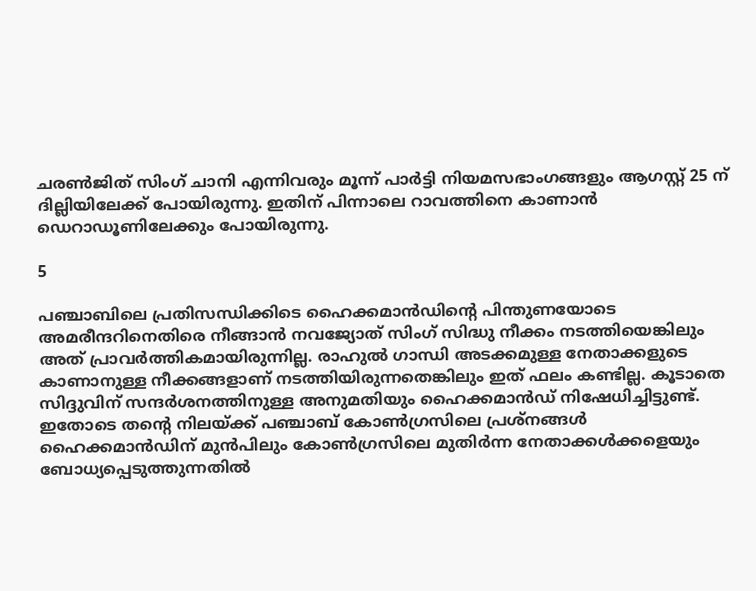ചരൺജിത് സിംഗ് ചാനി എന്നിവരും മൂന്ന് പാർട്ടി നിയമസഭാംഗങ്ങളും ആഗസ്റ്റ് 25 ന് ദില്ലിയിലേക്ക് പോയിരുന്നു. ഇതിന് പിന്നാലെ റാവത്തിനെ കാണാൻ ഡെറാഡൂണിലേക്കും പോയിരുന്നു.

5

പഞ്ചാബിലെ പ്രതിസന്ധിക്കിടെ ഹൈക്കമാന്‍ഡിന്റെ പിന്തുണയോടെ അമരീന്ദറിനെതിരെ നീങ്ങാൻ നവജ്യോത് സിംഗ് സിദ്ധു നീക്കം നടത്തിയെങ്കിലും അത് പ്രാവർത്തികമായിരുന്നില്ല. രാഹുല്‍ ഗാന്ധി അടക്കമുള്ള നേതാക്കളുടെ കാണാനുള്ള നീക്കങ്ങളാണ് നടത്തിയിരുന്നതെങ്കിലും ഇത് ഫലം കണ്ടില്ല. കൂടാതെ സിദ്ദുവിന് സന്ദര്‍ശനത്തിനുള്ള അനുമതിയും ഹൈക്കമാന്‍ഡ് നിഷേധിച്ചിട്ടുണ്ട്. ഇതോടെ തന്റെ നിലയ്ക്ക് പഞ്ചാബ് കോൺഗ്രസിലെ പ്രശ്നങ്ങൾ ഹൈക്കമാൻഡിന് മുൻപിലും കോൺഗ്രസിലെ മുതിർന്ന നേതാക്കൾക്കളെയും ബോധ്യപ്പെടുത്തുന്നതിൽ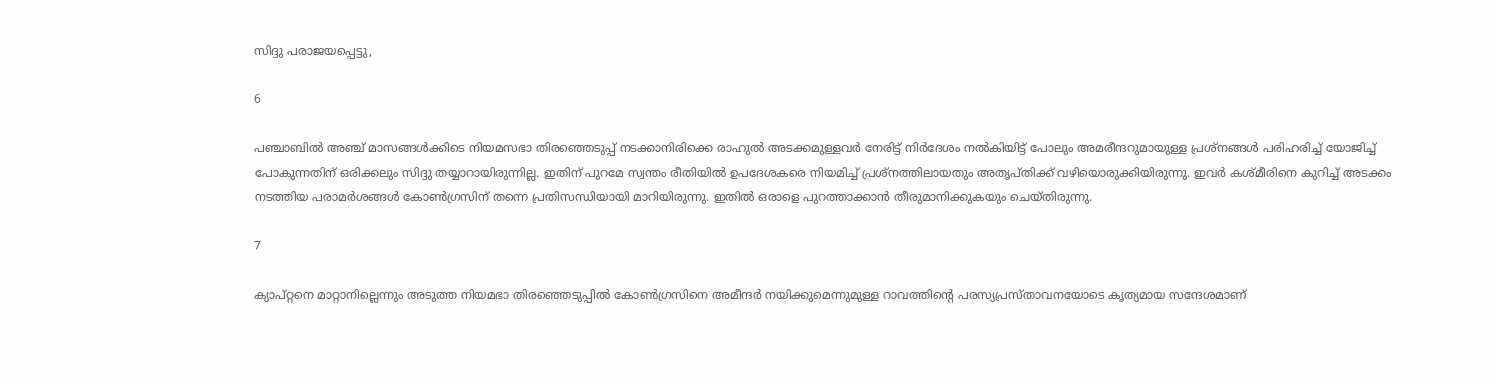സിദ്ദു പരാജയപ്പെട്ടു,

6

പഞ്ചാബിൽ അഞ്ച് മാസങ്ങൾക്കിടെ നിയമസഭാ തിരഞ്ഞെടുപ്പ് നടക്കാനിരിക്കെ രാഹുല്‍ അടക്കമുള്ളവര്‍ നേരിട്ട് നിര്‍ദേശം നൽകിയിട്ട് പോലും അമരീന്ദറുമായുള്ള പ്രശ്‌നങ്ങള്‍ പരിഹരിച്ച് യോജിച്ച് പോകുന്നതിന് ഒരിക്കലും സിദ്ദു തയ്യാറായിരുന്നില്ല. ഇതിന് പുറമേ സ്വന്തം രീതിയില്‍ ഉപദേശകരെ നിയമിച്ച് പ്രശ്നത്തിലായതും അതൃപ്തിക്ക് വഴിയൊരുക്കിയിരുന്നു. ഇവര്‍ കശ്മീരിനെ കുറിച്ച് അടക്കം നടത്തിയ പരാമര്‍ശങ്ങള്‍ കോണ്‍ഗ്രസിന് തന്നെ പ്രതിസന്ധിയായി മാറിയിരുന്നു. ഇതിൽ ഒരാളെ പുറത്താക്കാന്‍ തീരുമാനിക്കുകയും ചെയ്തിരുന്നു.

7

ക്യാപ്റ്റനെ മാറ്റാനില്ലെന്നും അടുത്ത നിയമഭാ തിരഞ്ഞെടുപ്പിൽ കോൺഗ്രസിനെ അമീന്ദർ നയിക്കുമെന്നുമുള്ള റാവത്തിന്റെ പരസ്യപ്രസ്താവനയോടെ കൃത്യമായ സന്ദേശമാണ്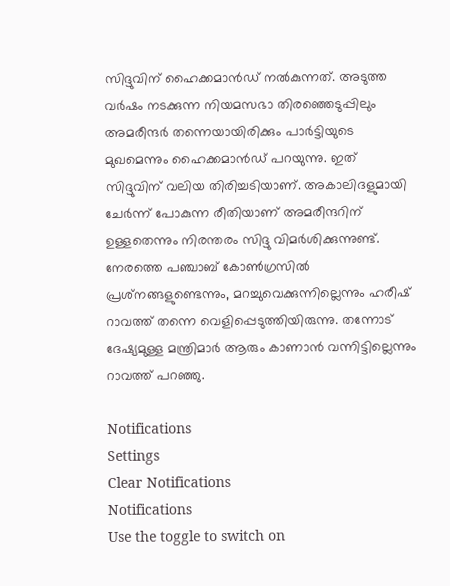സിദ്ദുവിന് ഹൈക്കമാന്‍ഡ് നല്‍കുന്നത്. അടുത്ത വര്‍ഷം നടക്കുന്ന നിയമസഭാ തിരഞ്ഞെടുപ്പിലും അമരീന്ദര്‍ തന്നെയായിരിക്കും പാര്‍ട്ടിയുടെ മുഖമെന്നും ഹൈക്കമാന്‍ഡ് പറയുന്നു. ഇത് സിദ്ദുവിന് വലിയ തിരിച്ചടിയാണ്. അകാലിദളുമായി ചേര്‍ന്ന് പോകുന്ന രീതിയാണ് അമരീന്ദറിന് ഉള്ളതെന്നും നിരന്തരം സിദ്ദു വിമര്‍ശിക്കുന്നുണ്ട്. നേരത്തെ പഞ്ചാബ് കോണ്‍ഗ്രസില്‍ പ്രശ്‌നങ്ങളുണ്ടെന്നും, മറച്ചുവെക്കുന്നില്ലെന്നും ഹരീഷ് റാവത്ത് തന്നെ വെളിപ്പെടുത്തിയിരുന്നു. തന്നോട് ദേഷ്യമുള്ള മന്ത്രിമാര്‍ ആരും കാണാന്‍ വന്നിട്ടില്ലെന്നും റാവത്ത് പറഞ്ഞു.

Notifications
Settings
Clear Notifications
Notifications
Use the toggle to switch on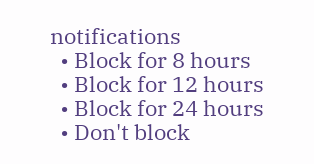notifications
  • Block for 8 hours
  • Block for 12 hours
  • Block for 24 hours
  • Don't block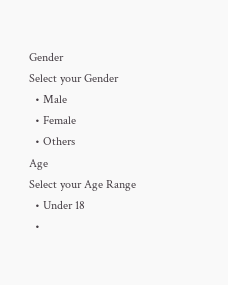Gender
Select your Gender
  • Male
  • Female
  • Others
Age
Select your Age Range
  • Under 18
  •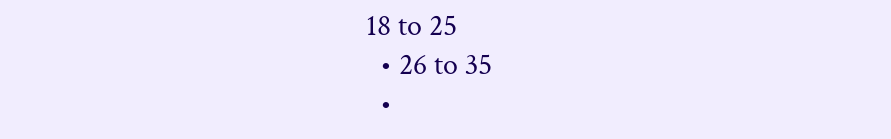18 to 25
  • 26 to 35
  •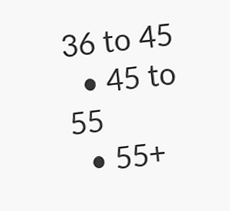36 to 45
  • 45 to 55
  • 55+